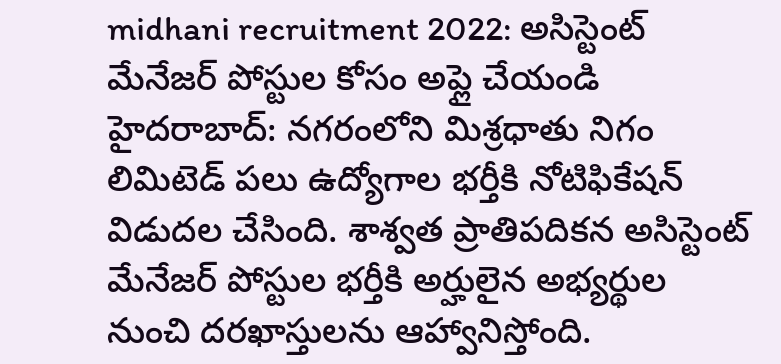midhani recruitment 2022: అసిస్టెంట్ మేనేజర్ పోస్టుల కోసం అప్లై చేయండి
హైదరాబాద్: నగరంలోని మిశ్రధాతు నిగం లిమిటెడ్ పలు ఉద్యోగాల భర్తీకి నోటిఫికేషన్ విడుదల చేసింది. శాశ్వత ప్రాతిపదికన అసిస్టెంట్ మేనేజర్ పోస్టుల భర్తీకి అర్హులైన అభ్యర్థుల నుంచి దరఖాస్తులను ఆహ్వానిస్తోంది.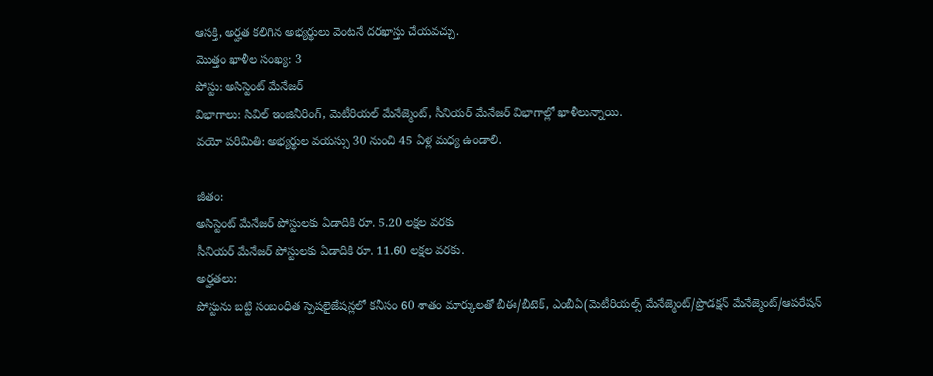ఆసక్తి, అర్హత కలిగిన అభ్యర్థులు వెంటనే దరఖాస్తు చేయవచ్చు.
మొత్తం ఖాళీల సంఖ్య: 3
పోస్టు: అసిస్టెంట్ మేనేజర్
విభాగాలు: సివిల్ ఇంజినీరింగ్, మెటీరియల్ మేనేజ్మెంట్, సీనియర్ మేనేజర్ విభాగాల్లో ఖాళీలున్నాయి.
వయో పరిమితి: అభ్యర్థుల వయస్సు 30 నుంచి 45 ఏళ్ల మధ్య ఉండాలి.

జీతం:
అసిస్టెంట్ మేనేజర్ పోస్టులకు ఏడాదికి రూ. 5.20 లక్షల వరకు
సీనియర్ మేనేజర్ పోస్టులకు ఏడాదికి రూ. 11.60 లక్షల వరకు.
అర్హతలు:
పోస్టును బట్టి సంబంధిత స్పెషలైజేషన్లలో కనీసం 60 శాతం మార్కులతో బీఈ/బీటెక్, ఎంబీఏ(మెటీరియల్స్ మేనేజ్మెంట్/ప్రొడక్షన్ మేనేజ్మెంట్/ఆపరేషన్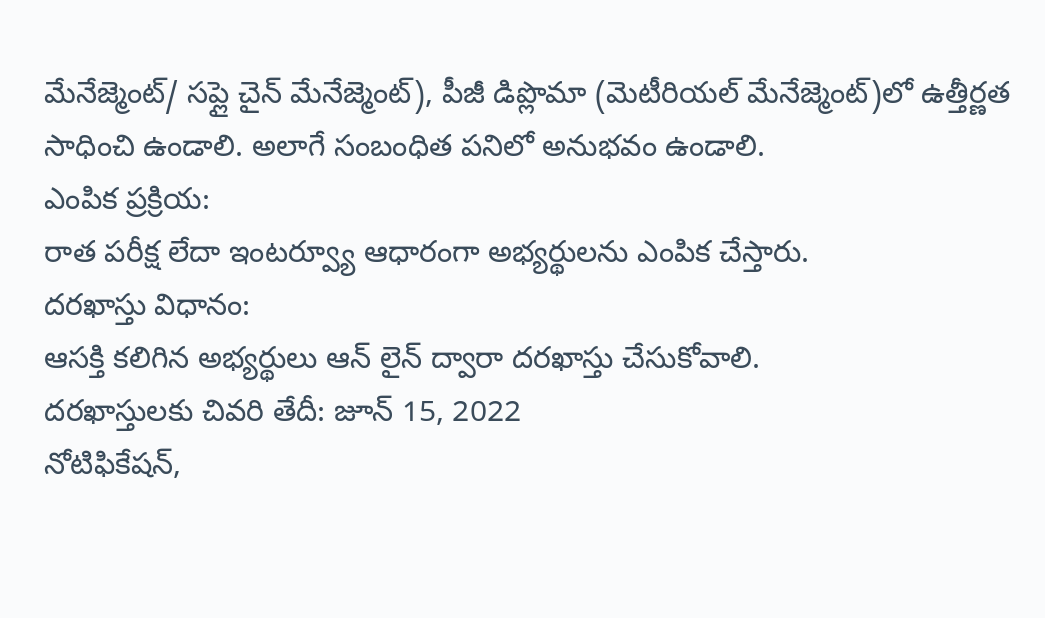మేనేజ్మెంట్/ సప్లై చైన్ మేనేజ్మెంట్), పీజీ డిప్లొమా (మెటీరియల్ మేనేజ్మెంట్)లో ఉత్తీర్ణత సాధించి ఉండాలి. అలాగే సంబంధిత పనిలో అనుభవం ఉండాలి.
ఎంపిక ప్రక్రియ:
రాత పరీక్ష లేదా ఇంటర్వ్యూ ఆధారంగా అభ్యర్థులను ఎంపిక చేస్తారు.
దరఖాస్తు విధానం:
ఆసక్తి కలిగిన అభ్యర్థులు ఆన్ లైన్ ద్వారా దరఖాస్తు చేసుకోవాలి.
దరఖాస్తులకు చివరి తేదీ: జూన్ 15, 2022
నోటిఫికేషన్,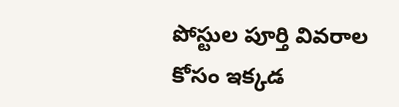పోస్టుల పూర్తి వివరాల కోసం ఇక్కడ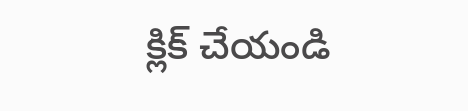క్లిక్ చేయండి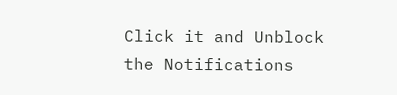Click it and Unblock the Notifications